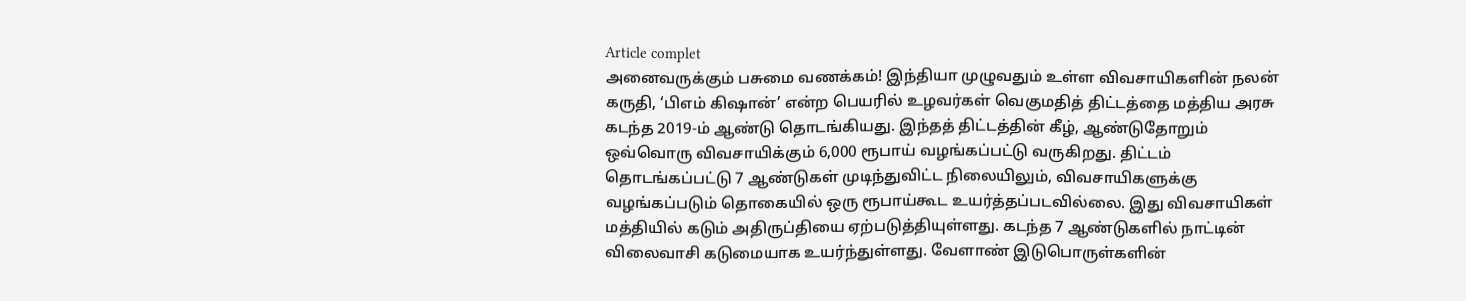Article complet
அனைவருக்கும் பசுமை வணக்கம்! இந்தியா முழுவதும் உள்ள விவசாயிகளின் நலன் கருதி, ‘பிஎம் கிஷான்’ என்ற பெயரில் உழவர்கள் வெகுமதித் திட்டத்தை மத்திய அரசு கடந்த 2019-ம் ஆண்டு தொடங்கியது. இந்தத் திட்டத்தின் கீழ், ஆண்டுதோறும் ஒவ்வொரு விவசாயிக்கும் 6,000 ரூபாய் வழங்கப்பட்டு வருகிறது. திட்டம் தொடங்கப்பட்டு 7 ஆண்டுகள் முடிந்துவிட்ட நிலையிலும், விவசாயிகளுக்கு வழங்கப்படும் தொகையில் ஒரு ரூபாய்கூட உயர்த்தப்படவில்லை. இது விவசாயிகள் மத்தியில் கடும் அதிருப்தியை ஏற்படுத்தியுள்ளது. கடந்த 7 ஆண்டுகளில் நாட்டின் விலைவாசி கடுமையாக உயர்ந்துள்ளது. வேளாண் இடுபொருள்களின்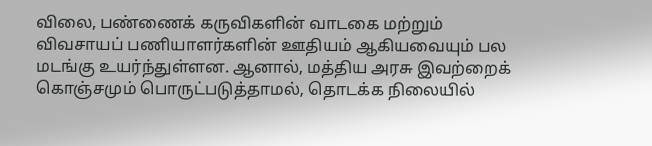விலை, பண்ணைக் கருவிகளின் வாடகை மற்றும் விவசாயப் பணியாளர்களின் ஊதியம் ஆகியவையும் பல மடங்கு உயர்ந்துள்ளன. ஆனால், மத்திய அரசு இவற்றைக் கொஞ்சமும் பொருட்படுத்தாமல், தொடக்க நிலையில்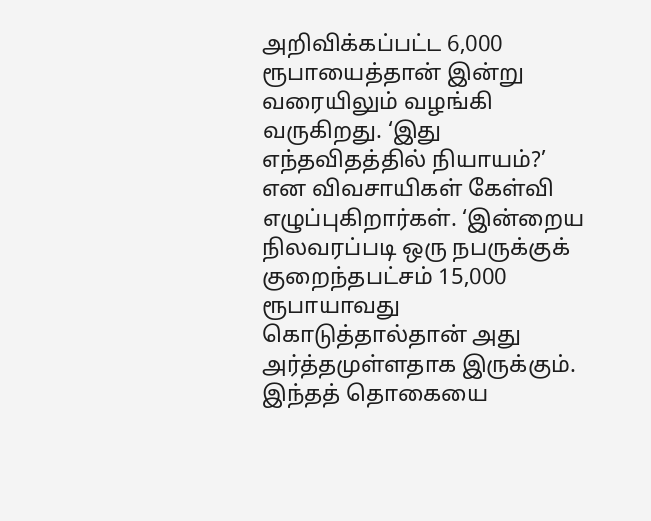அறிவிக்கப்பட்ட 6,000 ரூபாயைத்தான் இன்று வரையிலும் வழங்கி வருகிறது. ‘இது எந்தவிதத்தில் நியாயம்?’ என விவசாயிகள் கேள்வி எழுப்புகிறார்கள். ‘இன்றைய நிலவரப்படி ஒரு நபருக்குக் குறைந்தபட்சம் 15,000 ரூபாயாவது கொடுத்தால்தான் அது அர்த்தமுள்ளதாக இருக்கும். இந்தத் தொகையை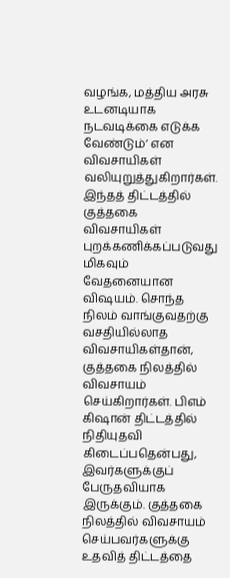வழங்க, மத்திய அரசு உடனடியாக நடவடிக்கை எடுக்க வேண்டும்’ என விவசாயிகள் வலியுறுத்துகிறார்கள். இந்தத் திட்டத்தில் குத்தகை விவசாயிகள் புறக்கணிக்கப்படுவது மிகவும் வேதனையான விஷயம். சொந்த நிலம் வாங்குவதற்கு வசதியில்லாத விவசாயிகள்தான், குத்தகை நிலத்தில் விவசாயம் செய்கிறார்கள். பிஎம் கிஷான் திட்டத்தில் நிதியுதவி கிடைப்பதென்பது, இவர்களுக்குப் பேருதவியாக இருக்கும். குத்தகை நிலத்தில் விவசாயம் செய்பவர்களுக்கு உதவித் திட்டத்தை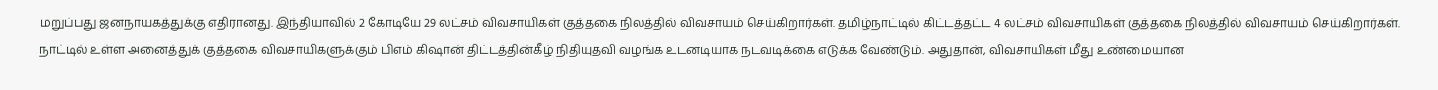மறுப்பது ஜனநாயகத்துக்கு எதிரானது. இந்தியாவில் 2 கோடியே 29 லட்சம் விவசாயிகள் குத்தகை நிலத்தில் விவசாயம் செய்கிறார்கள். தமிழ்நாட்டில் கிட்டத்தட்ட 4 லட்சம் விவசாயிகள் குத்தகை நிலத்தில் விவசாயம் செய்கிறார்கள். நாட்டில் உள்ள அனைத்துக் குத்தகை விவசாயிகளுக்கும் பிஎம் கிஷான் திட்டத்தின்கீழ் நிதியுதவி வழங்க உடனடியாக நடவடிக்கை எடுக்க வேண்டும். அதுதான், விவசாயிகள் மீது உண்மையான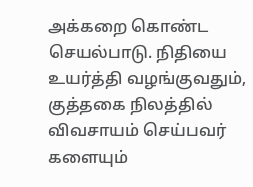அக்கறை கொண்ட செயல்பாடு. நிதியை உயர்த்தி வழங்குவதும், குத்தகை நிலத்தில் விவசாயம் செய்பவர் களையும்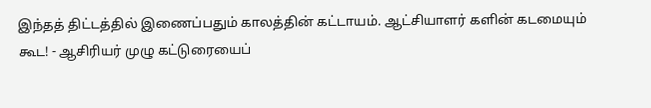இந்தத் திட்டத்தில் இணைப்பதும் காலத்தின் கட்டாயம். ஆட்சியாளர் களின் கடமையும் கூட! - ஆசிரியர் முழு கட்டுரையைப்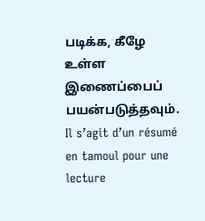படிக்க, கீழே உள்ள இணைப்பைப் பயன்படுத்தவும்.
Il s’agit d’un résumé en tamoul pour une lecture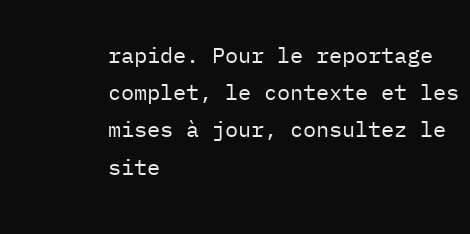rapide. Pour le reportage complet, le contexte et les mises à jour, consultez le site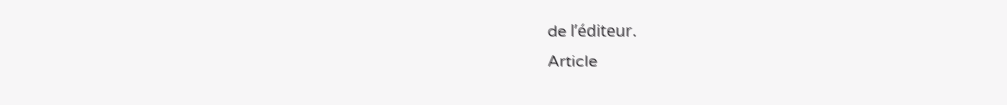de l’éditeur.
Article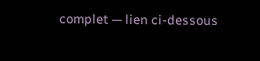complet — lien ci-dessous